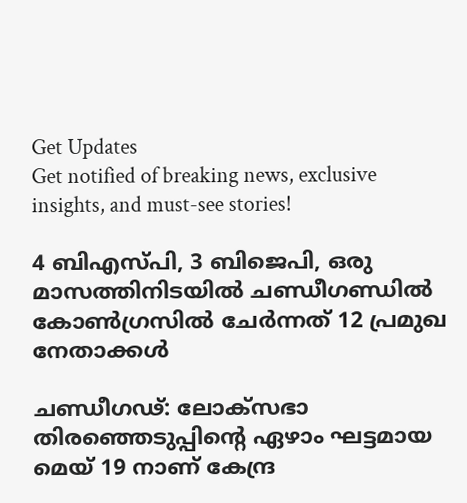Get Updates
Get notified of breaking news, exclusive insights, and must-see stories!

4 ബിഎസ്പി, 3 ബിജെപി, ഒരു മാസത്തിനിടയില്‍ ചണ്ഡീഗണ്ഡില്‍ കോണ്‍ഗ്രസില്‍ ചേര്‍ന്നത് 12 പ്രമുഖ നേതാക്കള്‍

ചണ്ഡീഗഢ്: ലോക്സഭാ തിരഞ്ഞെടുപ്പിന്‍റെ ഏഴാം ഘട്ടമായ മെയ് 19 നാണ് കേന്ദ്ര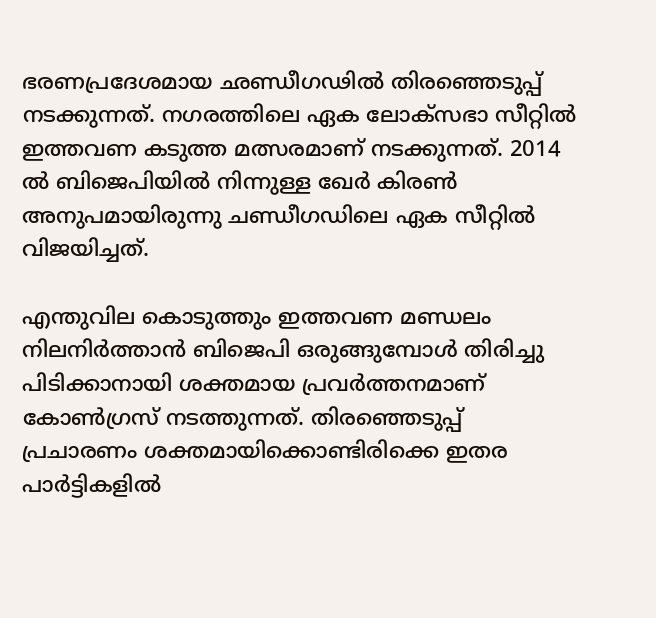ഭരണപ്രദേശമായ ഛണ്ഡീഗഢില്‍ തിരഞ്ഞെടുപ്പ് നടക്കുന്നത്. നഗരത്തിലെ ഏക ലോക്സഭാ സീറ്റില്‍ ഇത്തവണ കടുത്ത മത്സരമാണ് നടക്കുന്നത്. 2014 ല്‍ ബിജെപിയില്‍ നിന്നുള്ള ഖേര്‍ കിരണ്‍ അനുപമായിരുന്നു ചണ്ഡീഗഡിലെ ഏക സീറ്റില്‍ വിജയിച്ചത്.

എന്തുവില കൊടുത്തും ഇത്തവണ മണ്ഡലം നിലനിര്‍ത്താന്‍ ബിജെപി ഒരുങ്ങുമ്പോള്‍ തിരിച്ചു പിടിക്കാനായി ശക്തമായ പ്രവര്‍ത്തനമാണ് കോണ്‍ഗ്രസ് നടത്തുന്നത്. തിരഞ്ഞെടുപ്പ് പ്രചാരണം ശക്തമായിക്കൊണ്ടിരിക്കെ ഇതര പാർട്ടികളില്‍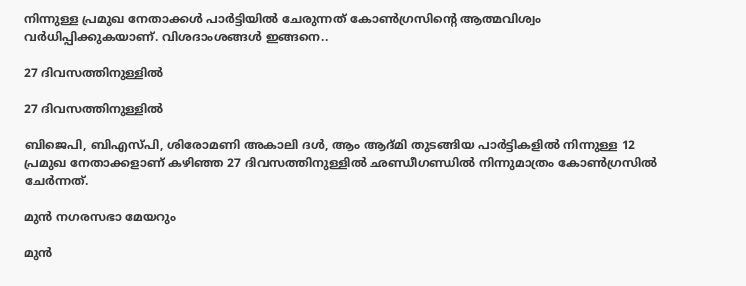നിന്നുള്ള പ്രമുഖ നേതാക്കള്‍ പാര്‍ട്ടിയില്‍ ചേരുന്നത് കോണ്‍ഗ്രസിന്‍റെ ആത്മവിശ്വം വര്‍ധിപ്പിക്കുകയാണ്. വിശദാംശങ്ങള്‍ ഇങ്ങനെ..

27 ദിവസത്തിനുള്ളില്‍

27 ദിവസത്തിനുള്ളില്‍

ബിജെപി, ബിഎസ്പി, ശിരോമണി അകാലി ദള്‍, ആം ആദ്മി തുടങ്ങിയ പാര്‍ട്ടികളില്‍ നിന്നുള്ള 12 പ്രമുഖ നേതാക്കളാണ് കഴിഞ്ഞ 27 ദിവസത്തിനുള്ളില്‍ ഛണ്ഡീഗണ്ഡില്‍ നിന്നുമാത്രം കോണ്‍ഗ്രസില്‍ ചേര്‍ന്നത്.

മുന്‍ നഗരസഭാ മേയറും

മുന്‍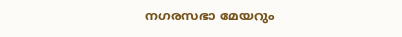നഗരസഭാ മേയറും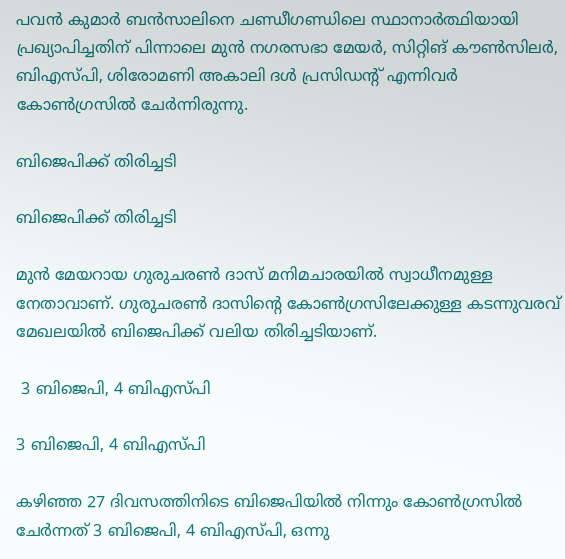പവന്‍ കുമാര്‍ ബന്‍സാലിനെ ചണ്ഡീഗണ്ഡിലെ സ്ഥാനാര്‍ത്ഥിയായി പ്രഖ്യാപിച്ചതിന് പിന്നാലെ മുന്‍ നഗരസഭാ മേയര്‍, സിറ്റിങ് കൗണ്‍സിലര്‍, ബിഎസ്പി, ശിരോമണി അകാലി ദള്‍ പ്രസിഡന്‍റ് എന്നിവര്‍ കോണ്‍ഗ്രസില്‍ ചേര്‍ന്നിരുന്നു.

ബിജെപിക്ക് തിരിച്ചടി

ബിജെപിക്ക് തിരിച്ചടി

മുന്‍ മേയറായ ഗുരുചരണ്‍ ദാസ് മനിമചാരയില്‍ സ്വാധീനമുള്ള നേതാവാണ്. ഗുരുചരണ്‍ ദാസിന്‍റെ കോണ്‍ഗ്രസിലേക്കുള്ള കടന്നുവരവ് മേഖലയില്‍ ബിജെപിക്ക് വലിയ തിരിച്ചടിയാണ്.

 3 ബിജെപി, 4 ബിഎസ്പി

3 ബിജെപി, 4 ബിഎസ്പി

കഴിഞ്ഞ 27 ദിവസത്തിനിടെ ബിജെപിയില്‍ നിന്നും കോണ്‍ഗ്രസില്‍ ചേര്‍ന്നത് 3 ബിജെപി, 4 ബിഎസ്പി, ഒന്നു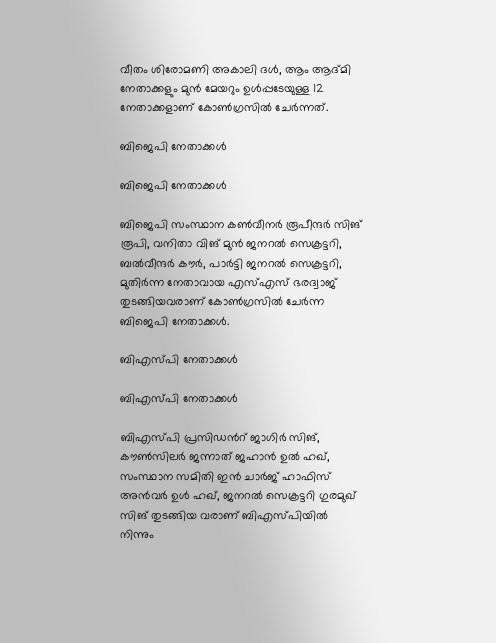വീതം ശിരോമണി അകാലി ദള്‍, ആം ആദ്മി നേതാക്കളും മുന്‍ മേയറും ഉള്‍പ്പടേയുള്ള 12 നേതാക്കളാണ് കോണ്‍ഗ്രസില്‍ ചേര്‍ന്നത്.

ബിജെപി നേതാക്കള്‍

ബിജെപി നേതാക്കള്‍

ബിജെപി സംസ്ഥാന കണ്‍വീനര്‍ രൂപീന്ദര്‍ സിങ് രൂപി, വനിതാ വിങ് മുന്‍ ജനറല്‍ സെക്രട്ടറി, ബല്‍വീന്ദര്‍ കൗര്‍, പാര്‍ട്ടി ജനറല്‍ സെക്രട്ടറി, മുതിര്‍ന്ന നേതാവായ എസ്എസ് ഭരദ്വാജ് തുടങ്ങിയവരാണ് കോണ്‍ഗ്രസില്‍ ചേര്‍ന്ന ബിജെപി നേതാക്കള്‍.

ബിഎസ്പി നേതാക്കള്‍

ബിഎസ്പി നേതാക്കള്‍

ബിഎസ്പി പ്രസിഡന്‍റ് ജാഗിര്‍ സിങ്, കൗണ്‍സിലര്‍ ജന്നാത് ജഹാന്‍ ഉല്‍ ഹഖ്, സംസ്ഥാന സമിതി ഇന്‍ ചാര്‍ജ് ഹാഫിസ് അന്‍വര്‍ ഉള്‍ ഹഖ്, ജനറല്‍ സെക്രട്ടറി ഗുരമുഖ് സിങ് തുടങ്ങിയ വരാണ് ബിഎസ്പിയില്‍ നിന്നും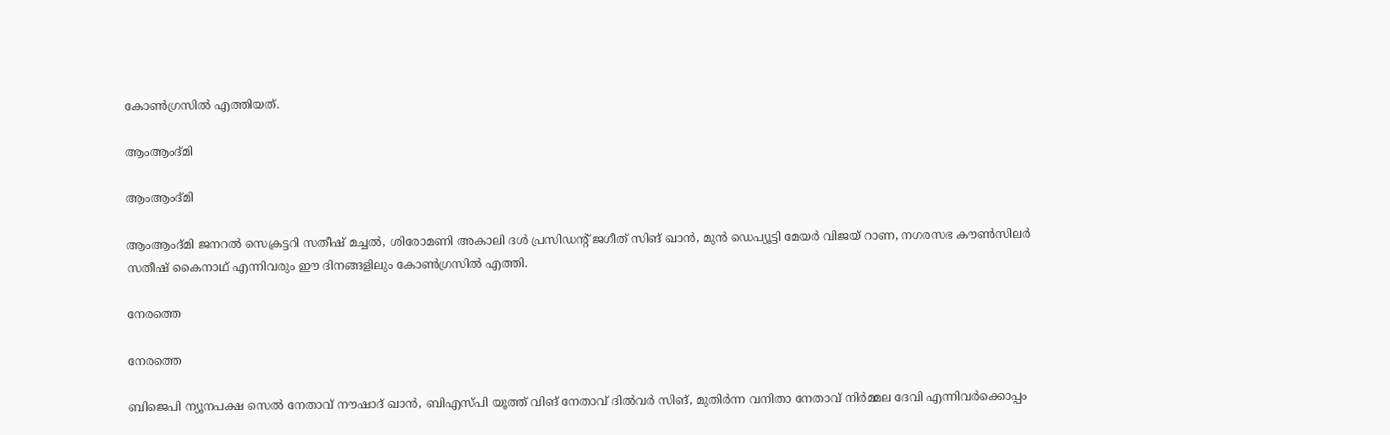കോണ്‍ഗ്രസില്‍ എത്തിയത്.

ആംആംദ്മി

ആംആംദ്മി

ആംആംദ്മി ജനറല്‍ സെക്രട്ടറി സതീഷ് മച്ചല്‍, ശിരോമണി അകാലി ദള്‍ പ്രസിഡന്‍റ് ജഗീത് സിങ് ഖാന്‍, മുന്‍ ഡെപ്യൂട്ടി മേയര്‍ വിജയ് റാണ, നഗരസഭ കൗണ്‍സിലര്‍ സതീഷ് കൈനാഥ് എന്നിവരും ഈ ദിനങ്ങളിലും കോണ്‍ഗ്രസില്‍ എത്തി.

നേരത്തെ

നേരത്തെ

ബിജെപി ന്യൂനപക്ഷ സെല്‍ നേതാവ് നൗഷാദ് ഖാന്‍, ബിഎസ്പി യൂത്ത് വിങ് നേതാവ് ദില്‍വര്‍ സിങ്, മുതിര്‍ന്ന വനിതാ നേതാവ് നിര്‍മ്മല ദേവി എന്നിവര്‍ക്കൊപ്പം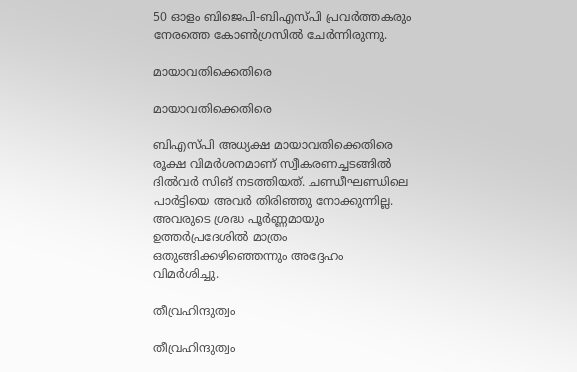50 ഓളം ബിജെപി-ബിഎസ്പി പ്രവര്‍ത്തകരും നേരത്തെ കോണ്‍ഗ്രസില്‍ ചേര്‍ന്നിരുന്നു.

മായാവതിക്കെതിരെ

മായാവതിക്കെതിരെ

ബിഎസ്പി അധ്യക്ഷ മായാവതിക്കെതിരെ രൂക്ഷ വിമര്‍ശനമാണ് സ്വീകരണച്ചടങ്ങില്‍ ദില്‍വര്‍ സിങ് നടത്തിയത്. ചണ്ഡീഘണ്ഡിലെ പാര്‍ട്ടിയെ അവര്‍ തിരിഞ്ഞു നോക്കുന്നില്ല. അവരുടെ ശ്രദ്ധ പൂര്‍ണ്ണമായും ഉത്തര്‍പ്രദേശില്‍ മാത്രം ഒതുങ്ങിക്കഴിഞ്ഞെന്നും അദ്ദേഹം വിമര്‍ശിച്ചു.

തീവ്രഹിന്ദുത്വം

തീവ്രഹിന്ദുത്വം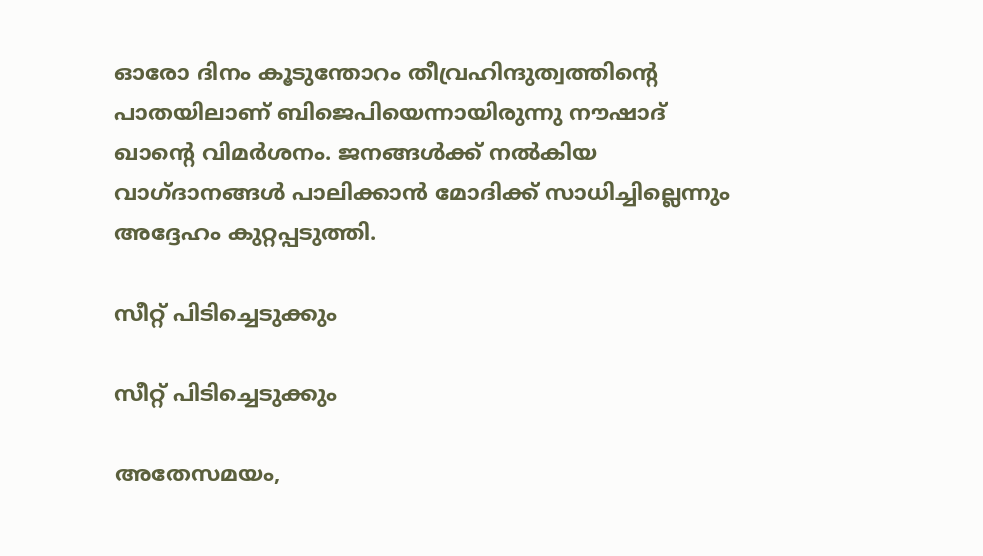ഓരോ ദിനം കൂടുന്തോറം തീവ്രഹിന്ദുത്വത്തിന്‍റെ പാതയിലാണ് ബിജെപിയെന്നായിരുന്നു നൗഷാദ് ഖാന്‍റെ വിമര്‍ശനം. ജനങ്ങള്‍ക്ക് നല്‍കിയ വാഗ്ദാനങ്ങള്‍ പാലിക്കാന്‍ മോദിക്ക് സാധിച്ചില്ലെന്നും അദ്ദേഹം കുറ്റപ്പടുത്തി.

സീറ്റ് പിടിച്ചെടുക്കും

സീറ്റ് പിടിച്ചെടുക്കും

അതേസമയം,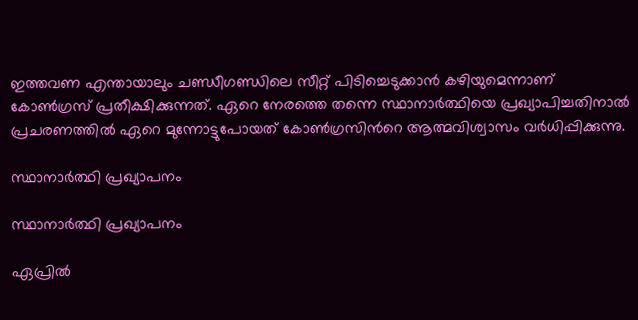ഇത്തവണ എന്തായാലും ചണ്ഡീഗണ്ഡിലെ സീറ്റ് പിടിച്ചെടുക്കാന്‍ കഴിയുമെന്നാണ് കോണ്‍ഗ്രസ് പ്രതീക്ഷിക്കുന്നത്. ഏറെ നേരത്തെ തന്നെ സ്ഥാനാര്‍ത്ഥിയെ പ്രഖ്യാപിച്ചതിനാല്‍ പ്രചരണത്തില്‍ ഏറെ മുന്നോട്ടുപോയത് കോണ്‍ഗ്രസിന്‍റെ ആത്മവിശ്വാസം വര്‍ധിപ്പിക്കുന്നു.

സ്ഥാനാര്‍ത്ഥി പ്രഖ്യാപനം

സ്ഥാനാര്‍ത്ഥി പ്രഖ്യാപനം

ഏപ്രില്‍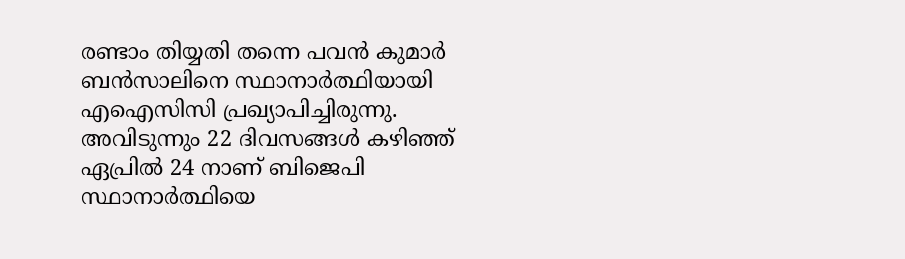രണ്ടാം തിയ്യതി തന്നെ പവന്‍ കുമാര്‍ ബന്‍സാലിനെ സ്ഥാനാര്‍ത്ഥിയായി എഐസിസി പ്രഖ്യാപിച്ചിരുന്നു. അവിടുന്നും 22 ദിവസങ്ങള്‍ കഴിഞ്ഞ് ഏപ്രില്‍ 24 നാണ് ബിജെപി സ്ഥാനാര്‍ത്ഥിയെ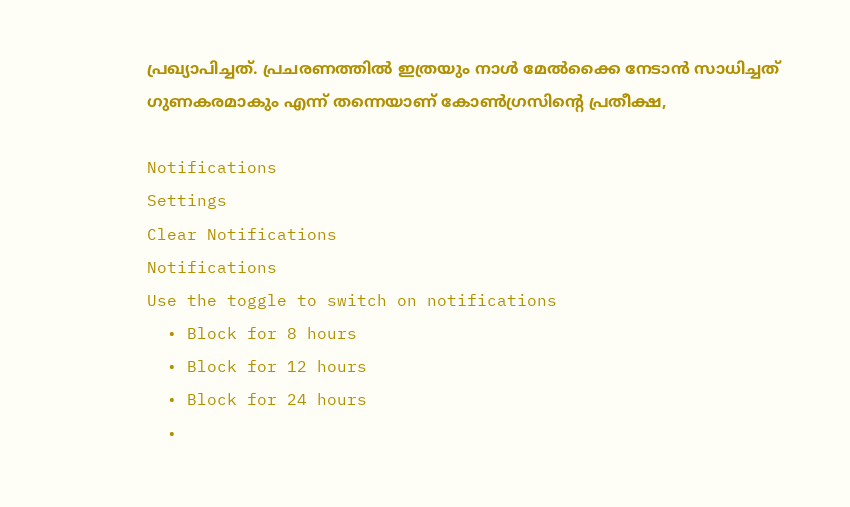പ്രഖ്യാപിച്ചത്. പ്രചരണത്തില്‍ ഇത്രയും നാള്‍ മേല്‍ക്കൈ നേടാന്‍ സാധിച്ചത് ഗുണകരമാകും എന്ന് തന്നെയാണ് കോണ്‍ഗ്രസിന്‍റെ പ്രതീക്ഷ,

Notifications
Settings
Clear Notifications
Notifications
Use the toggle to switch on notifications
  • Block for 8 hours
  • Block for 12 hours
  • Block for 24 hours
  •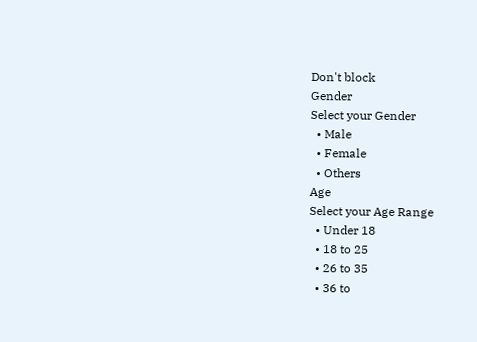Don't block
Gender
Select your Gender
  • Male
  • Female
  • Others
Age
Select your Age Range
  • Under 18
  • 18 to 25
  • 26 to 35
  • 36 to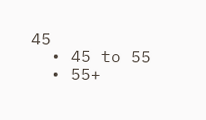45
  • 45 to 55
  • 55+